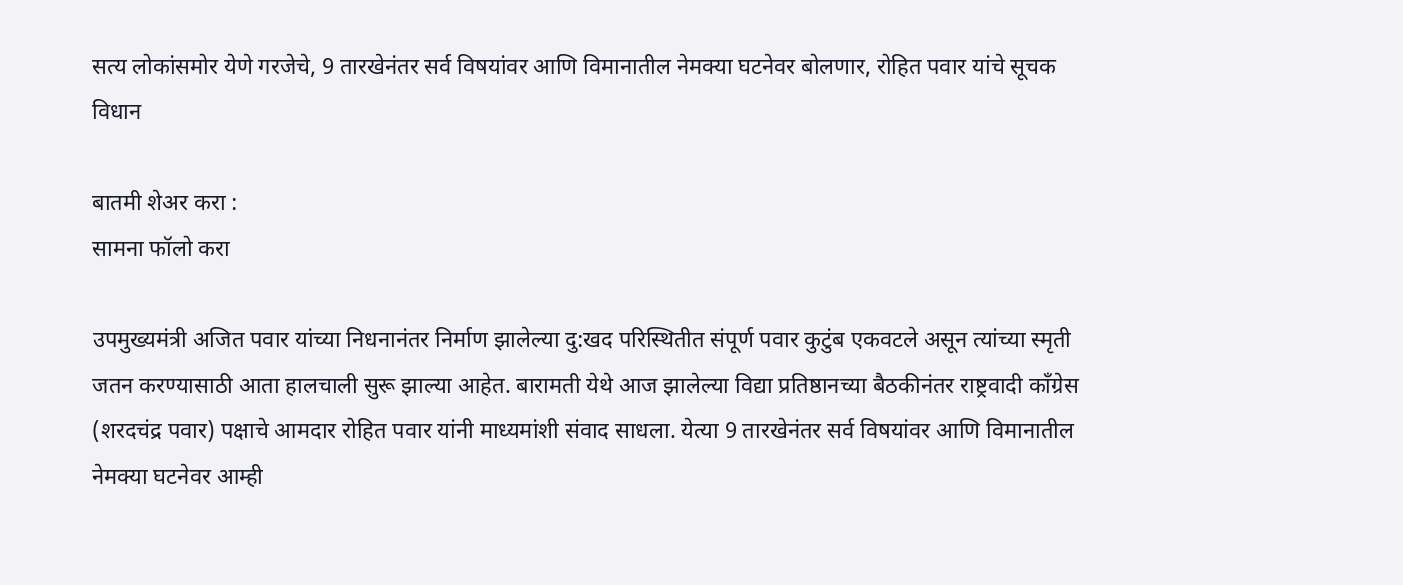सत्य लोकांसमोर येणे गरजेचे, 9 तारखेनंतर सर्व विषयांवर आणि विमानातील नेमक्या घटनेवर बोलणार, रोहित पवार यांचे सूचक विधान

बातमी शेअर करा :
सामना फॉलो करा

उपमुख्यमंत्री अजित पवार यांच्या निधनानंतर निर्माण झालेल्या दु:खद परिस्थितीत संपूर्ण पवार कुटुंब एकवटले असून त्यांच्या स्मृती जतन करण्यासाठी आता हालचाली सुरू झाल्या आहेत. बारामती येथे आज झालेल्या विद्या प्रतिष्ठानच्या बैठकीनंतर राष्ट्रवादी काँग्रेस (शरदचंद्र पवार) पक्षाचे आमदार रोहित पवार यांनी माध्यमांशी संवाद साधला. येत्या 9 तारखेनंतर सर्व विषयांवर आणि विमानातील नेमक्या घटनेवर आम्ही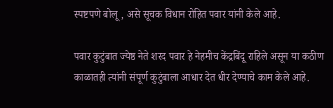स्पष्टपणे बोलू, असे सूचक विधान रोहित पवार यांनी केले आहे.

पवार कुटुंबात ज्येष्ठ नेते शरद पवार हे नेहमीच केंद्रबिंदू राहिले असून या कठीण काळातही त्यांनी संपूर्ण कुटुंबाला आधार देत धीर देण्याचे काम केले आहे.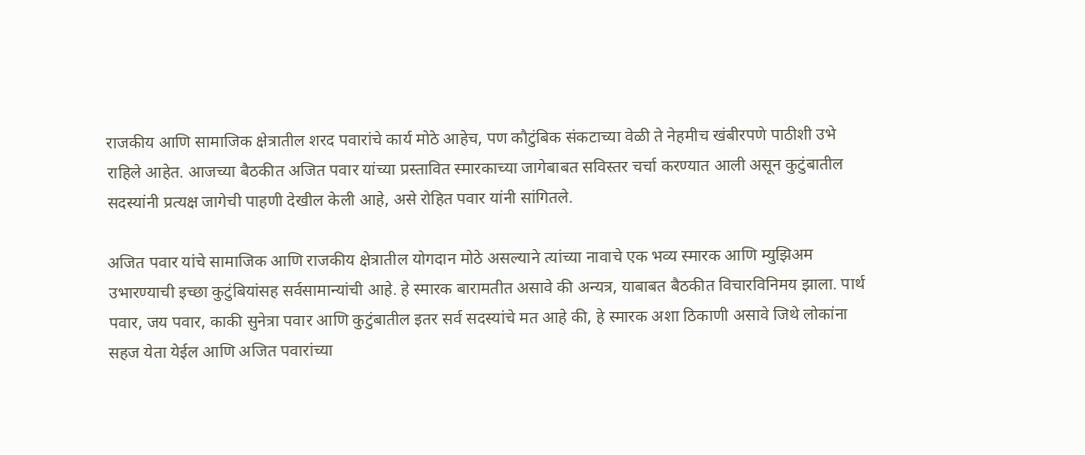राजकीय आणि सामाजिक क्षेत्रातील शरद पवारांचे कार्य मोठे आहेच, पण कौटुंबिक संकटाच्या वेळी ते नेहमीच खंबीरपणे पाठीशी उभे राहिले आहेत. आजच्या बैठकीत अजित पवार यांच्या प्रस्तावित स्मारकाच्या जागेबाबत सविस्तर चर्चा करण्यात आली असून कुटुंबातील सदस्यांनी प्रत्यक्ष जागेची पाहणी देखील केली आहे, असे रोहित पवार यांनी सांगितले.

अजित पवार यांचे सामाजिक आणि राजकीय क्षेत्रातील योगदान मोठे असल्याने त्यांच्या नावाचे एक भव्य स्मारक आणि म्युझिअम उभारण्याची इच्छा कुटुंबियांसह सर्वसामान्यांची आहे. हे स्मारक बारामतीत असावे की अन्यत्र, याबाबत बैठकीत विचारविनिमय झाला. पार्थ पवार, जय पवार, काकी सुनेत्रा पवार आणि कुटुंबातील इतर सर्व सदस्यांचे मत आहे की, हे स्मारक अशा ठिकाणी असावे जिथे लोकांना सहज येता येईल आणि अजित पवारांच्या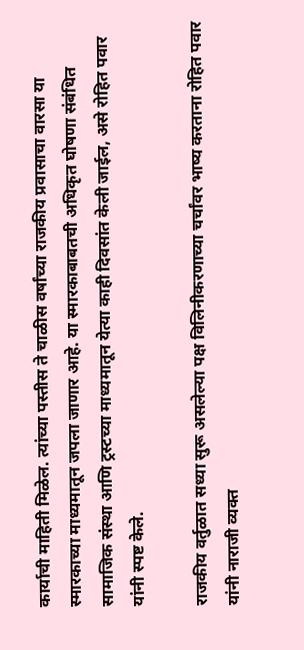कार्याची माहिती मिळेल. त्यांच्या पस्तीस ते चाळीस वर्षांच्या राजकीय प्रवासाचा वारसा या स्मारकाच्या माध्यमातून जपला जाणार आहे. या स्मारकाबाबतची अधिकृत घोषणा संबंधित सामाजिक संस्था आणि ट्रस्टच्या माध्यमातून येत्या काही दिवसांत केली जाईल, असे रोहित पवार यांनी स्पष्ट केले.

राजकीय वर्तुळात सध्या सुरू असलेल्या पक्ष विलिनीकरणाच्या चर्चांवर भाष्य करताना रोहित पवार यांनी नाराजी व्यक्त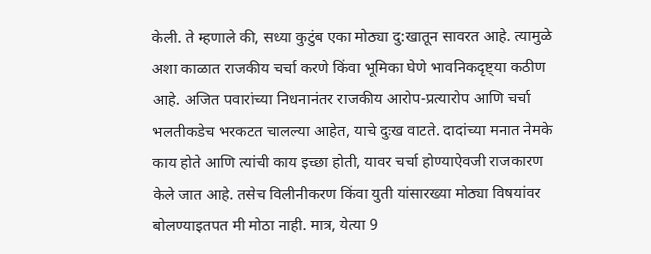केली. ते म्हणाले की, सध्या कुटुंब एका मोठ्या दु:खातून सावरत आहे. त्यामुळे अशा काळात राजकीय चर्चा करणे किंवा भूमिका घेणे भावनिकदृष्ट्या कठीण आहे. अजित पवारांच्या निधनानंतर राजकीय आरोप-प्रत्यारोप आणि चर्चा भलतीकडेच भरकटत चालल्या आहेत, याचे दुःख वाटते. दादांच्या मनात नेमके काय होते आणि त्यांची काय इच्छा होती, यावर चर्चा होण्याऐवजी राजकारण केले जात आहे. तसेच विलीनीकरण किंवा युती यांसारख्या मोठ्या विषयांवर बोलण्याइतपत मी मोठा नाही. मात्र, येत्या 9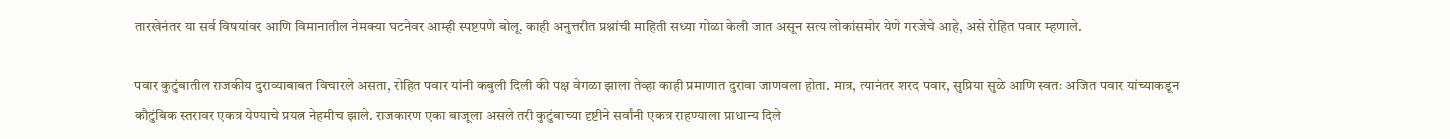तारखेनंतर या सर्व विषयांवर आणि विमानातील नेमक्या घटनेवर आम्ही स्पष्टपणे बोलू. काही अनुत्तरीत प्रश्नांची माहिती सध्या गोळा केली जात असून सत्य लोकांसमोर येणे गरजेचे आहे, असे रोहित पवार म्हणाले.

पवार कुटुंबातील राजकीय दुराव्याबाबत विचारले असता, रोहित पवार यांनी कबुली दिली की पक्ष वेगळा झाला तेव्हा काही प्रमाणात दुरावा जाणवला होता. मात्र, त्यानंतर शरद पवार, सुप्रिया सुळे आणि स्वतः अजित पवार यांच्याकडून कौटुंबिक स्तरावर एकत्र येण्याचे प्रयत्न नेहमीच झाले. राजकारण एका बाजूला असले तरी कुटुंबाच्या दृष्टीने सर्वांनी एकत्र राहण्याला प्राधान्य दिले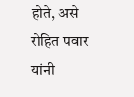होते, असे रोहित पवार यांनी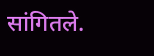सांगितले.